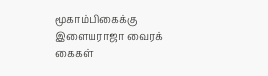மூகாம்பிகைக்கு இளையராஜா வைரக் கைகள்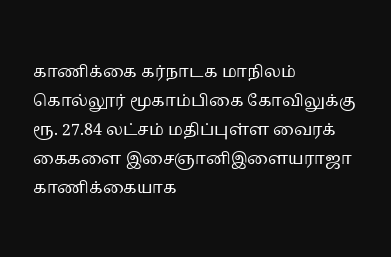காணிக்கை கர்நாடக மாநிலம் கொல்லூர் மூகாம்பிகை கோவிலுக்கு ரூ. 27.84 லட்சம் மதிப்புள்ள வைரக் கைகளை இசைஞானிஇளையராஜா காணிக்கையாக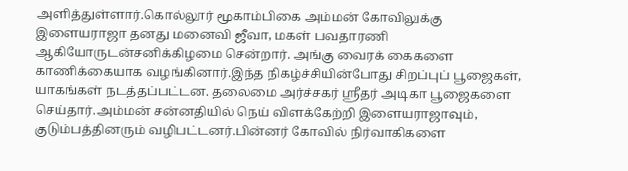அளித்துள்ளார்.கொல்லூர் மூகாம்பிகை அம்மன் கோவிலுக்கு இளையராஜா தனது மனைவி ஜீவா, மகள் பவதாரணி ஆகியோருடன்சனிக்கிழமை சென்றார். அங்கு வைரக் கைகளை காணிக்கையாக வழங்கினார்.இந்த நிகழ்ச்சியின்போது சிறப்புப் பூஜைகள், யாகங்கள் நடத்தப்பட்டன. தலைமை அர்ச்சகர் ஸ்ரீதர் அடிகா பூஜைகளை செய்தார்.அம்மன் சன்னதியில் நெய் விளக்கேற்றி இளையராஜாவும், குடும்பத்தினரும் வழிபட்டனர்.பின்னர் கோவில் நிர்வாகிகளை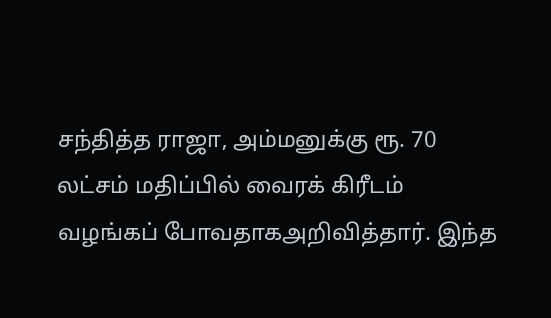சந்தித்த ராஜா, அம்மனுக்கு ரூ. 70 லட்சம் மதிப்பில் வைரக் கிரீடம் வழங்கப் போவதாகஅறிவித்தார். இந்த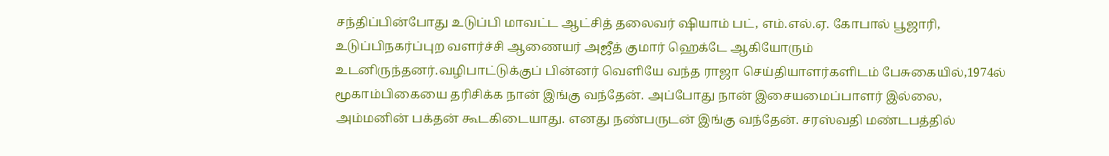சந்திப்பின்போது உடுப்பி மாவட்ட ஆட்சித் தலைவர் ஷியாம் பட், எம்.எல்.ஏ. கோபால் பூஜாரி, உடுப்பிநகர்ப்புற வளர்ச்சி ஆணையர் அஜீத் குமார் ஹெக்டே ஆகியோரும் உடனிருந்தனர்.வழிபாட்டுக்குப் பின்னர் வெளியே வந்த ராஜா செய்தியாளர்களிடம் பேசுகையில்,1974ல் மூகாம்பிகையை தரிசிக்க நான் இங்கு வந்தேன். அப்போது நான் இசையமைப்பாளர் இல்லை, அம்மனின் பக்தன் கூடகிடையாது. எனது நண்பருடன் இங்கு வந்தேன். சரஸ்வதி மண்டபத்தில்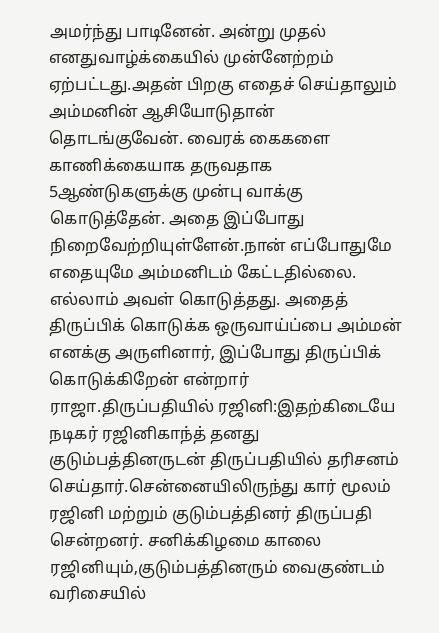அமர்ந்து பாடினேன். அன்று முதல் எனதுவாழ்க்கையில் முன்னேற்றம் ஏற்பட்டது.அதன் பிறகு எதைச் செய்தாலும் அம்மனின் ஆசியோடுதான் தொடங்குவேன். வைரக் கைகளை காணிக்கையாக தருவதாக 5ஆண்டுகளுக்கு முன்பு வாக்கு கொடுத்தேன். அதை இப்போது நிறைவேற்றியுள்ளேன்.நான் எப்போதுமே எதையுமே அம்மனிடம் கேட்டதில்லை. எல்லாம் அவள் கொடுத்தது. அதைத் திருப்பிக் கொடுக்க ஒருவாய்ப்பை அம்மன் எனக்கு அருளினார், இப்போது திருப்பிக் கொடுக்கிறேன் என்றார் ராஜா.திருப்பதியில் ரஜினி:இதற்கிடையே நடிகர் ரஜினிகாந்த் தனது குடும்பத்தினருடன் திருப்பதியில் தரிசனம் செய்தார்.சென்னையிலிருந்து கார் மூலம் ரஜினி மற்றும் குடும்பத்தினர் திருப்பதி சென்றனர். சனிக்கிழமை காலை ரஜினியும்,குடும்பத்தினரும் வைகுண்டம் வரிசையில்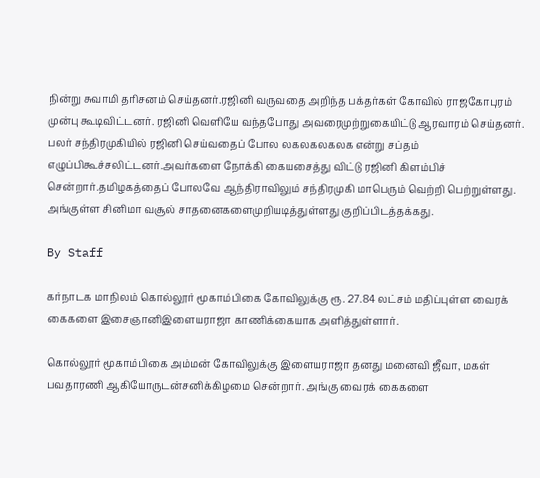நின்று சுவாமி தரிசனம் செய்தனர்.ரஜினி வருவதை அறிந்த பக்தர்கள் கோவில் ராஜகோபுரம் முன்பு கூடிவிட்டனர். ரஜினி வெளியே வந்தபோது அவரைமுற்றுகையிட்டு ஆரவாரம் செய்தனர். பலர் சந்திரமுகியில் ரஜினி செய்வதைப் போல லகலகலகலக என்று சப்தம் எழுப்பிகூச்சலிட்டனர்.அவர்களை நோக்கி கையசைத்து விட்டு ரஜினி கிளம்பிச் சென்றார்.தமிழகத்தைப் போலவே ஆந்திராவிலும் சந்திரமுகி மாபெரும் வெற்றி பெற்றுள்ளது. அங்குள்ள சினிமா வசூல் சாதனைகளைமுறியடித்துள்ளது குறிப்பிடத்தக்கது.

By Staff

கர்நாடக மாநிலம் கொல்லூர் மூகாம்பிகை கோவிலுக்கு ரூ. 27.84 லட்சம் மதிப்புள்ள வைரக் கைகளை இசைஞானிஇளையராஜா காணிக்கையாக அளித்துள்ளார்.

கொல்லூர் மூகாம்பிகை அம்மன் கோவிலுக்கு இளையராஜா தனது மனைவி ஜீவா, மகள் பவதாரணி ஆகியோருடன்சனிக்கிழமை சென்றார். அங்கு வைரக் கைகளை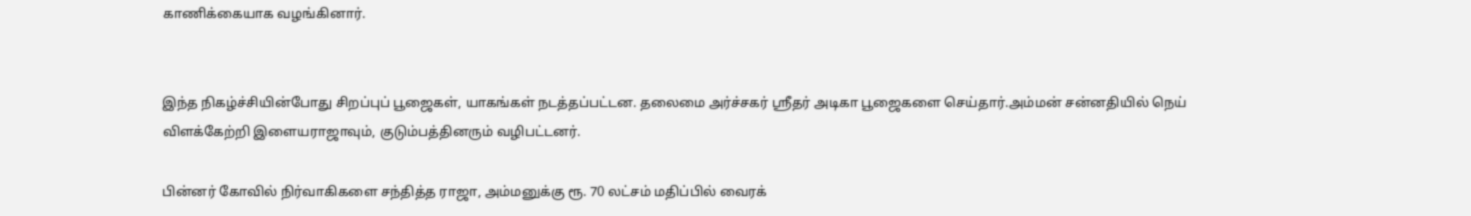காணிக்கையாக வழங்கினார்.


இந்த நிகழ்ச்சியின்போது சிறப்புப் பூஜைகள், யாகங்கள் நடத்தப்பட்டன. தலைமை அர்ச்சகர் ஸ்ரீதர் அடிகா பூஜைகளை செய்தார்.அம்மன் சன்னதியில் நெய் விளக்கேற்றி இளையராஜாவும், குடும்பத்தினரும் வழிபட்டனர்.

பின்னர் கோவில் நிர்வாகிகளை சந்தித்த ராஜா, அம்மனுக்கு ரூ. 70 லட்சம் மதிப்பில் வைரக்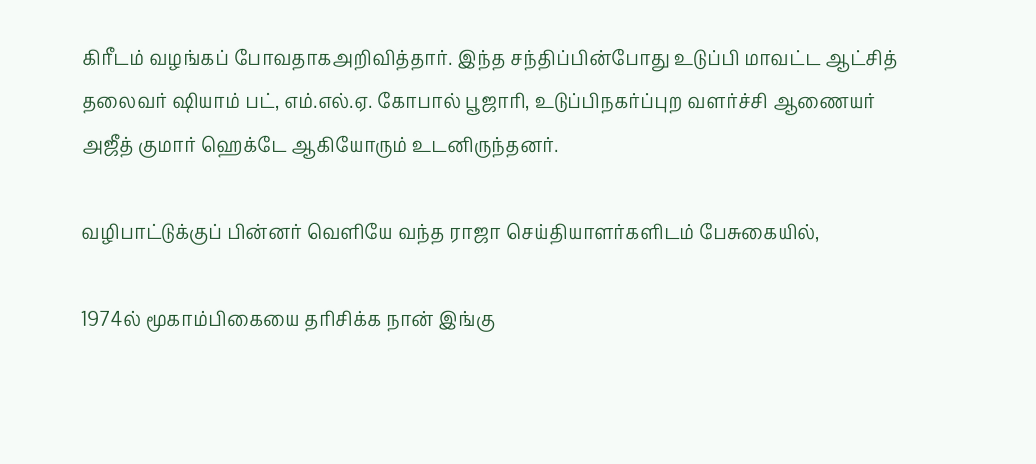கிரீடம் வழங்கப் போவதாகஅறிவித்தார். இந்த சந்திப்பின்போது உடுப்பி மாவட்ட ஆட்சித் தலைவர் ஷியாம் பட், எம்.எல்.ஏ. கோபால் பூஜாரி, உடுப்பிநகர்ப்புற வளர்ச்சி ஆணையர் அஜீத் குமார் ஹெக்டே ஆகியோரும் உடனிருந்தனர்.

வழிபாட்டுக்குப் பின்னர் வெளியே வந்த ராஜா செய்தியாளர்களிடம் பேசுகையில்,

1974ல் மூகாம்பிகையை தரிசிக்க நான் இங்கு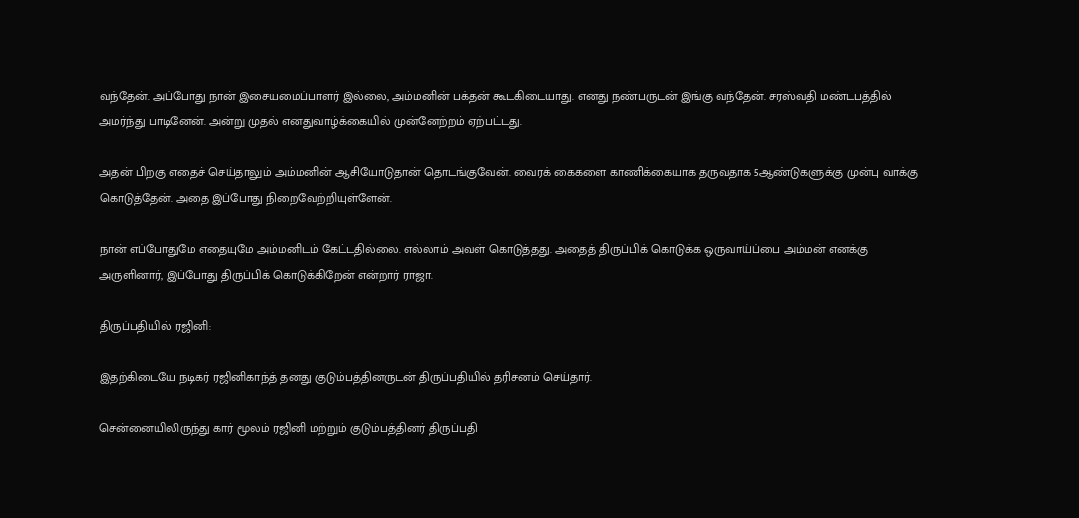வந்தேன். அப்போது நான் இசையமைப்பாளர் இல்லை, அம்மனின் பக்தன் கூடகிடையாது. எனது நண்பருடன் இங்கு வந்தேன். சரஸ்வதி மண்டபத்தில் அமர்ந்து பாடினேன். அன்று முதல் எனதுவாழ்க்கையில் முன்னேற்றம் ஏற்பட்டது.

அதன் பிறகு எதைச் செய்தாலும் அம்மனின் ஆசியோடுதான் தொடங்குவேன். வைரக் கைகளை காணிக்கையாக தருவதாக 5ஆண்டுகளுக்கு முன்பு வாக்கு கொடுத்தேன். அதை இப்போது நிறைவேற்றியுள்ளேன்.

நான் எப்போதுமே எதையுமே அம்மனிடம் கேட்டதில்லை. எல்லாம் அவள் கொடுத்தது. அதைத் திருப்பிக் கொடுக்க ஒருவாய்ப்பை அம்மன் எனக்கு அருளினார், இப்போது திருப்பிக் கொடுக்கிறேன் என்றார் ராஜா.

திருப்பதியில் ரஜினி:

இதற்கிடையே நடிகர் ரஜினிகாந்த் தனது குடும்பத்தினருடன் திருப்பதியில் தரிசனம் செய்தார்.

சென்னையிலிருந்து கார் மூலம் ரஜினி மற்றும் குடும்பத்தினர் திருப்பதி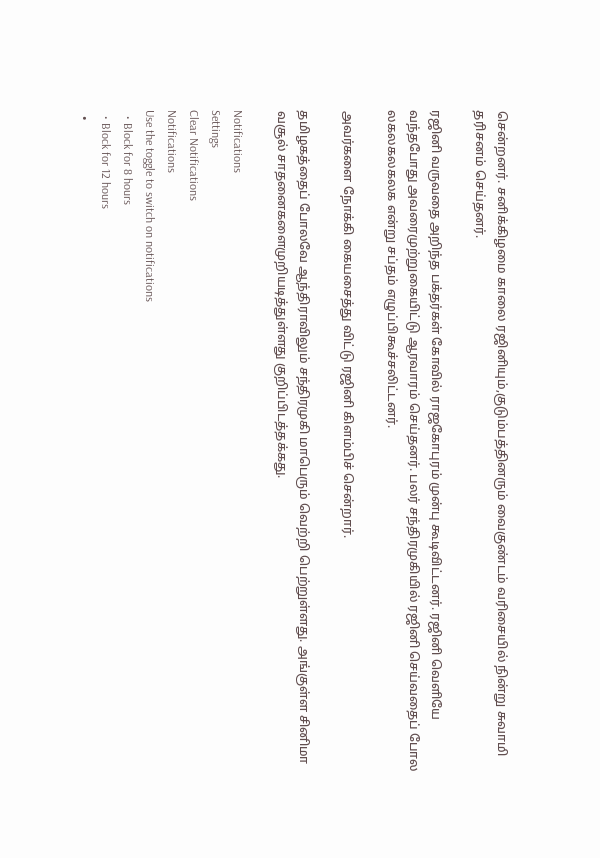சென்றனர். சனிக்கிழமை காலை ரஜினியும்,குடும்பத்தினரும் வைகுண்டம் வரிசையில் நின்று சுவாமி தரிசனம் செய்தனர்.

ரஜினி வருவதை அறிந்த பக்தர்கள் கோவில் ராஜகோபுரம் முன்பு கூடிவிட்டனர். ரஜினி வெளியே வந்தபோது அவரைமுற்றுகையிட்டு ஆரவாரம் செய்தனர். பலர் சந்திரமுகியில் ரஜினி செய்வதைப் போல லகலகலகலக என்று சப்தம் எழுப்பிகூச்சலிட்டனர்.

அவர்களை நோக்கி கையசைத்து விட்டு ரஜினி கிளம்பிச் சென்றார்.

தமிழகத்தைப் போலவே ஆந்திராவிலும் சந்திரமுகி மாபெரும் வெற்றி பெற்றுள்ளது. அங்குள்ள சினிமா வசூல் சாதனைகளைமுறியடித்துள்ளது குறிப்பிடத்தக்கது.

Notifications
Settings
Clear Notifications
Notifications
Use the toggle to switch on notifications
  • Block for 8 hours
  • Block for 12 hours
  •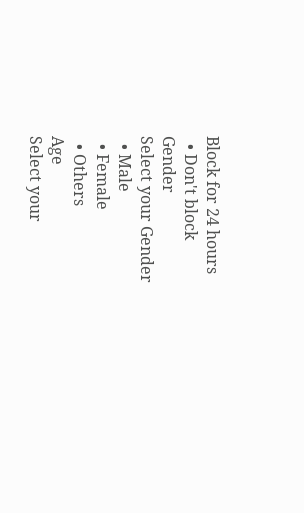Block for 24 hours
  • Don't block
Gender
Select your Gender
  • Male
  • Female
  • Others
Age
Select your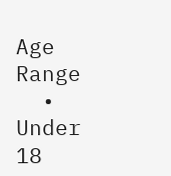Age Range
  • Under 18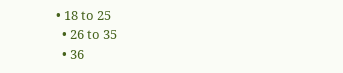• 18 to 25
  • 26 to 35
  • 36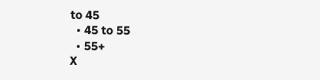to 45
  • 45 to 55
  • 55+
X